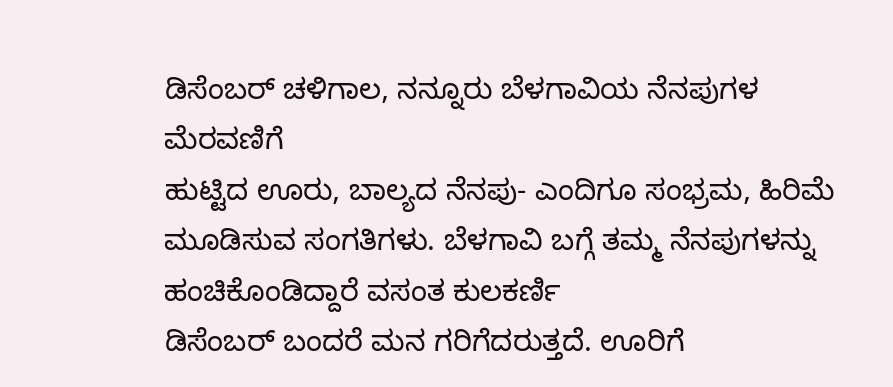ಡಿಸೆಂಬರ್ ಚಳಿಗಾಲ, ನನ್ನೂರು ಬೆಳಗಾವಿಯ ನೆನಪುಗಳ ಮೆರವಣಿಗೆ
ಹುಟ್ಟಿದ ಊರು, ಬಾಲ್ಯದ ನೆನಪು- ಎಂದಿಗೂ ಸಂಭ್ರಮ, ಹಿರಿಮೆ ಮೂಡಿಸುವ ಸಂಗತಿಗಳು. ಬೆಳಗಾವಿ ಬಗ್ಗೆ ತಮ್ಮ ನೆನಪುಗಳನ್ನು ಹಂಚಿಕೊಂಡಿದ್ದಾರೆ ವಸಂತ ಕುಲಕರ್ಣಿ
ಡಿಸೆಂಬರ್ ಬಂದರೆ ಮನ ಗರಿಗೆದರುತ್ತದೆ. ಊರಿಗೆ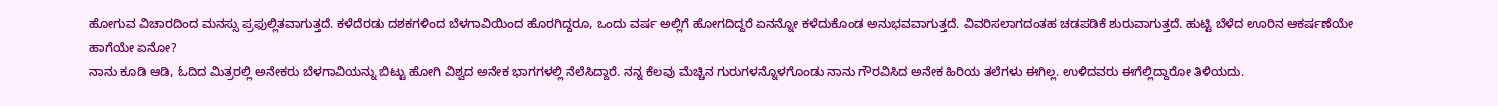ಹೋಗುವ ವಿಚಾರದಿಂದ ಮನಸ್ಸು ಪ್ರಫುಲ್ಲಿತವಾಗುತ್ತದೆ. ಕಳೆದೆರಡು ದಶಕಗಳಿಂದ ಬೆಳಗಾವಿಯಿಂದ ಹೊರಗಿದ್ದರೂ, ಒಂದು ವರ್ಷ ಅಲ್ಲಿಗೆ ಹೋಗದಿದ್ದರೆ ಏನನ್ನೋ ಕಳೆದುಕೊಂಡ ಅನುಭವವಾಗುತ್ತದೆ. ವಿವರಿಸಲಾಗದಂತಹ ಚಡಪಡಿಕೆ ಶುರುವಾಗುತ್ತದೆ. ಹುಟ್ಟಿ ಬೆಳೆದ ಊರಿನ ಆಕರ್ಷಣೆಯೇ ಹಾಗೆಯೇ ಏನೋ?
ನಾನು ಕೂಡಿ ಆಡಿ, ಓದಿದ ಮಿತ್ರರಲ್ಲಿ ಅನೇಕರು ಬೆಳಗಾವಿಯನ್ನು ಬಿಟ್ಟು ಹೋಗಿ ವಿಶ್ವದ ಅನೇಕ ಭಾಗಗಳಲ್ಲಿ ನೆಲೆಸಿದ್ದಾರೆ. ನನ್ನ ಕೆಲವು ಮೆಚ್ಚಿನ ಗುರುಗಳನ್ನೊಳಗೊಂಡು ನಾನು ಗೌರವಿಸಿದ ಅನೇಕ ಹಿರಿಯ ತಲೆಗಳು ಈಗಿಲ್ಲ. ಉಳಿದವರು ಈಗೆಲ್ಲಿದ್ದಾರೋ ತಿಳಿಯದು.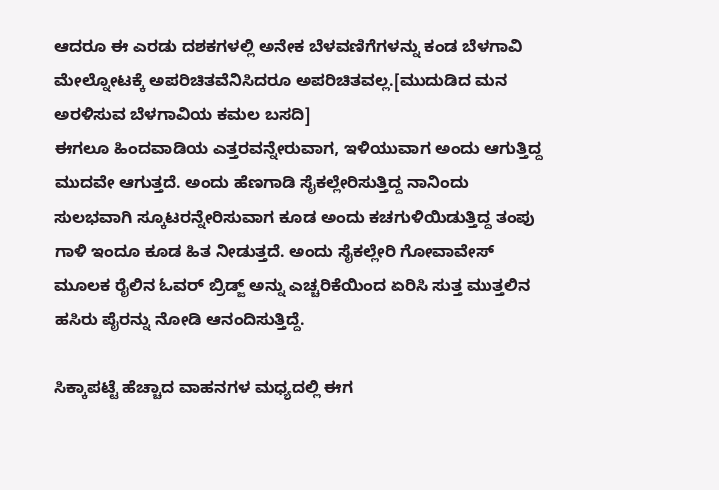ಆದರೂ ಈ ಎರಡು ದಶಕಗಳಲ್ಲಿ ಅನೇಕ ಬೆಳವಣಿಗೆಗಳನ್ನು ಕಂಡ ಬೆಳಗಾವಿ ಮೇಲ್ನೋಟಕ್ಕೆ ಅಪರಿಚಿತವೆನಿಸಿದರೂ ಅಪರಿಚಿತವಲ್ಲ.[ಮುದುಡಿದ ಮನ ಅರಳಿಸುವ ಬೆಳಗಾವಿಯ ಕಮಲ ಬಸದಿ]
ಈಗಲೂ ಹಿಂದವಾಡಿಯ ಎತ್ತರವನ್ನೇರುವಾಗ, ಇಳಿಯುವಾಗ ಅಂದು ಆಗುತ್ತಿದ್ದ ಮುದವೇ ಆಗುತ್ತದೆ. ಅಂದು ಹೆಣಗಾಡಿ ಸೈಕಲ್ಲೇರಿಸುತ್ತಿದ್ದ ನಾನಿಂದು ಸುಲಭವಾಗಿ ಸ್ಕೂಟರನ್ನೇರಿಸುವಾಗ ಕೂಡ ಅಂದು ಕಚಗುಳಿಯಿಡುತ್ತಿದ್ದ ತಂಪು ಗಾಳಿ ಇಂದೂ ಕೂಡ ಹಿತ ನೀಡುತ್ತದೆ. ಅಂದು ಸೈಕಲ್ಲೇರಿ ಗೋವಾವೇಸ್ ಮೂಲಕ ರೈಲಿನ ಓವರ್ ಬ್ರಿಡ್ಜ್ ಅನ್ನು ಎಚ್ಚರಿಕೆಯಿಂದ ಏರಿಸಿ ಸುತ್ತ ಮುತ್ತಲಿನ ಹಸಿರು ಪೈರನ್ನು ನೋಡಿ ಆನಂದಿಸುತ್ತಿದ್ದೆ.

ಸಿಕ್ಕಾಪಟ್ಟೆ ಹೆಚ್ಚಾದ ವಾಹನಗಳ ಮಧ್ಯದಲ್ಲಿ ಈಗ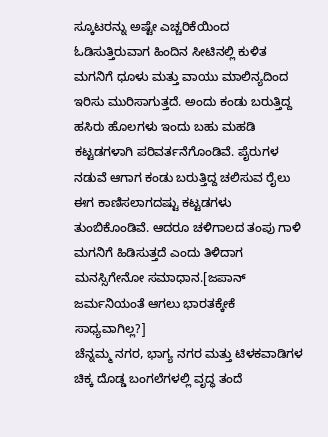ಸ್ಕೂಟರನ್ನು ಅಷ್ಟೇ ಎಚ್ಚರಿಕೆಯಿಂದ ಓಡಿಸುತ್ತಿರುವಾಗ ಹಿಂದಿನ ಸೀಟಿನಲ್ಲಿ ಕುಳಿತ ಮಗನಿಗೆ ಧೂಳು ಮತ್ತು ವಾಯು ಮಾಲಿನ್ಯದಿಂದ ಇರಿಸು ಮುರಿಸಾಗುತ್ತದೆ. ಅಂದು ಕಂಡು ಬರುತ್ತಿದ್ದ ಹಸಿರು ಹೊಲಗಳು ಇಂದು ಬಹು ಮಹಡಿ ಕಟ್ಟಡಗಳಾಗಿ ಪರಿವರ್ತನೆಗೊಂಡಿವೆ. ಪೈರುಗಳ ನಡುವೆ ಆಗಾಗ ಕಂಡು ಬರುತ್ತಿದ್ದ ಚಲಿಸುವ ರೈಲು ಈಗ ಕಾಣಿಸಲಾಗದಷ್ಟು ಕಟ್ಟಡಗಳು ತುಂಬಿಕೊಂಡಿವೆ. ಆದರೂ ಚಳಿಗಾಲದ ತಂಪು ಗಾಳಿ ಮಗನಿಗೆ ಹಿಡಿಸುತ್ತದೆ ಎಂದು ತಿಳಿದಾಗ ಮನಸ್ಸಿಗೇನೋ ಸಮಾಧಾನ.[ಜಪಾನ್ ಜರ್ಮನಿಯಂತೆ ಆಗಲು ಭಾರತಕ್ಕೇಕೆ ಸಾಧ್ಯವಾಗಿಲ್ಲ?]
ಚೆನ್ನಮ್ಮ ನಗರ, ಭಾಗ್ಯ ನಗರ ಮತ್ತು ಟಿಳಕವಾಡಿಗಳ ಚಿಕ್ಕ ದೊಡ್ಡ ಬಂಗಲೆಗಳಲ್ಲಿ ವೃದ್ಧ ತಂದೆ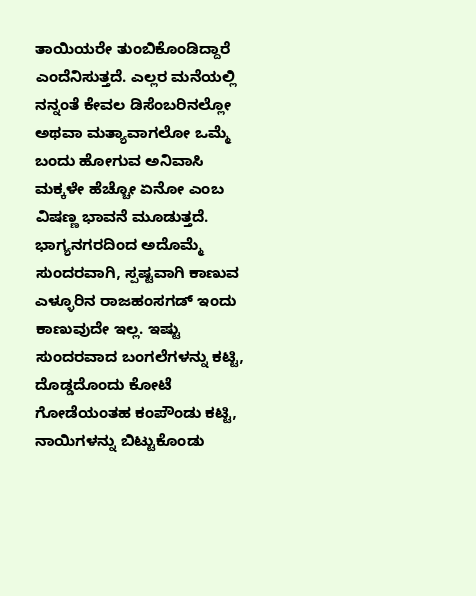ತಾಯಿಯರೇ ತುಂಬಿಕೊಂಡಿದ್ದಾರೆ ಎಂದೆನಿಸುತ್ತದೆ. ಎಲ್ಲರ ಮನೆಯಲ್ಲಿ ನನ್ನಂತೆ ಕೇವಲ ಡಿಸೆಂಬರಿನಲ್ಲೋ ಅಥವಾ ಮತ್ಯಾವಾಗಲೋ ಒಮ್ಮೆ ಬಂದು ಹೋಗುವ ಅನಿವಾಸಿ ಮಕ್ಕಳೇ ಹೆಚ್ಚೋ ಏನೋ ಎಂಬ ವಿಷಣ್ಣ ಭಾವನೆ ಮೂಡುತ್ತದೆ.
ಭಾಗ್ಯನಗರದಿಂದ ಅದೊಮ್ಮೆ ಸುಂದರವಾಗಿ, ಸ್ಪಷ್ಟವಾಗಿ ಕಾಣುವ ಎಳ್ಳೂರಿನ ರಾಜಹಂಸಗಡ್ ಇಂದು ಕಾಣುವುದೇ ಇಲ್ಲ. ಇಷ್ಟು ಸುಂದರವಾದ ಬಂಗಲೆಗಳನ್ನು ಕಟ್ಟಿ, ದೊಡ್ಡದೊಂದು ಕೋಟೆ ಗೋಡೆಯಂತಹ ಕಂಪೌಂಡು ಕಟ್ಟಿ, ನಾಯಿಗಳನ್ನು ಬಿಟ್ಟುಕೊಂಡು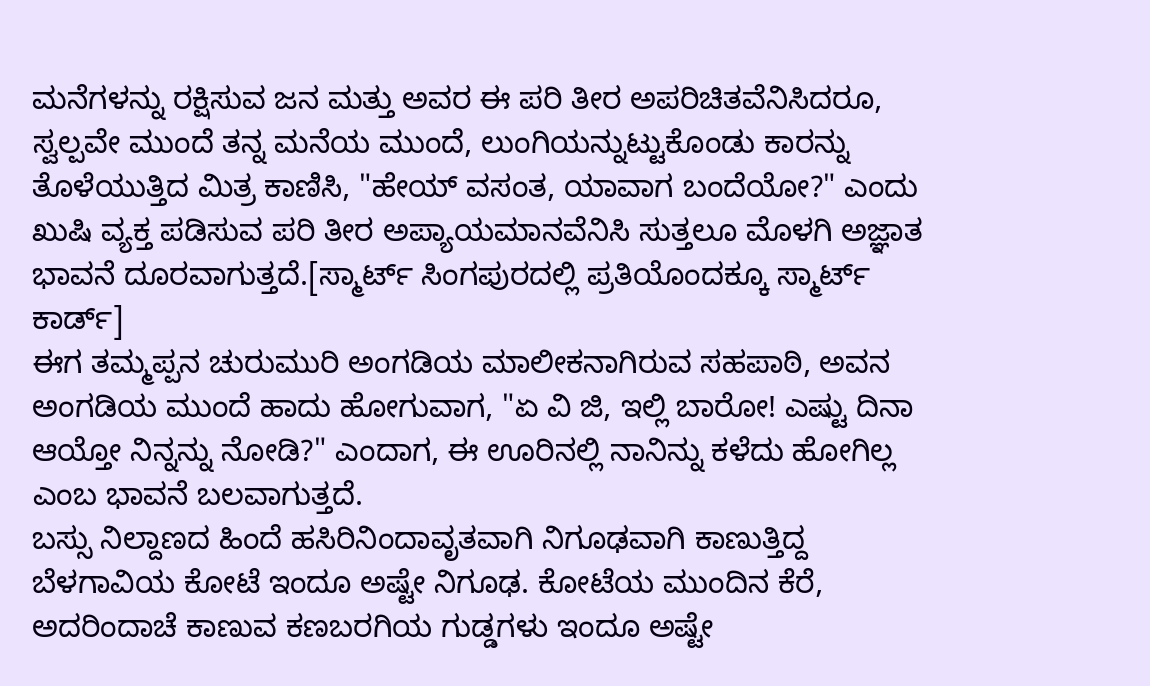ಮನೆಗಳನ್ನು ರಕ್ಷಿಸುವ ಜನ ಮತ್ತು ಅವರ ಈ ಪರಿ ತೀರ ಅಪರಿಚಿತವೆನಿಸಿದರೂ, ಸ್ವಲ್ಪವೇ ಮುಂದೆ ತನ್ನ ಮನೆಯ ಮುಂದೆ, ಲುಂಗಿಯನ್ನುಟ್ಟುಕೊಂಡು ಕಾರನ್ನು ತೊಳೆಯುತ್ತಿದ ಮಿತ್ರ ಕಾಣಿಸಿ, "ಹೇಯ್ ವಸಂತ, ಯಾವಾಗ ಬಂದೆಯೋ?" ಎಂದು ಖುಷಿ ವ್ಯಕ್ತ ಪಡಿಸುವ ಪರಿ ತೀರ ಅಪ್ಯಾಯಮಾನವೆನಿಸಿ ಸುತ್ತಲೂ ಮೊಳಗಿ ಅಜ್ಞಾತ ಭಾವನೆ ದೂರವಾಗುತ್ತದೆ.[ಸ್ಮಾರ್ಟ್ ಸಿಂಗಪುರದಲ್ಲಿ ಪ್ರತಿಯೊಂದಕ್ಕೂ ಸ್ಮಾರ್ಟ್ ಕಾರ್ಡ್]
ಈಗ ತಮ್ಮಪ್ಪನ ಚುರುಮುರಿ ಅಂಗಡಿಯ ಮಾಲೀಕನಾಗಿರುವ ಸಹಪಾಠಿ, ಅವನ ಅಂಗಡಿಯ ಮುಂದೆ ಹಾದು ಹೋಗುವಾಗ, "ಏ ವಿ ಜಿ, ಇಲ್ಲಿ ಬಾರೋ! ಎಷ್ಟು ದಿನಾ ಆಯ್ತೋ ನಿನ್ನನ್ನು ನೋಡಿ?" ಎಂದಾಗ, ಈ ಊರಿನಲ್ಲಿ ನಾನಿನ್ನು ಕಳೆದು ಹೋಗಿಲ್ಲ ಎಂಬ ಭಾವನೆ ಬಲವಾಗುತ್ತದೆ.
ಬಸ್ಸು ನಿಲ್ದಾಣದ ಹಿಂದೆ ಹಸಿರಿನಿಂದಾವೃತವಾಗಿ ನಿಗೂಢವಾಗಿ ಕಾಣುತ್ತಿದ್ದ ಬೆಳಗಾವಿಯ ಕೋಟೆ ಇಂದೂ ಅಷ್ಟೇ ನಿಗೂಢ. ಕೋಟೆಯ ಮುಂದಿನ ಕೆರೆ, ಅದರಿಂದಾಚೆ ಕಾಣುವ ಕಣಬರಗಿಯ ಗುಡ್ಡಗಳು ಇಂದೂ ಅಷ್ಟೇ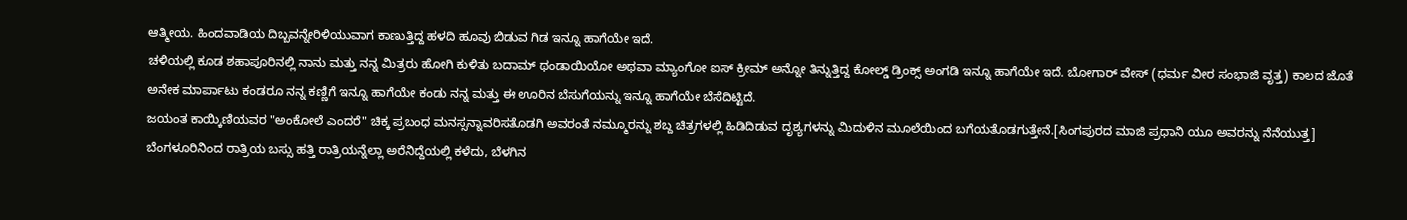ಆತ್ಮೀಯ. ಹಿಂದವಾಡಿಯ ದಿಬ್ಬವನ್ನೇರಿಳಿಯುವಾಗ ಕಾಣುತ್ತಿದ್ದ ಹಳದಿ ಹೂವು ಬಿಡುವ ಗಿಡ ಇನ್ನೂ ಹಾಗೆಯೇ ಇದೆ.
ಚಳಿಯಲ್ಲಿ ಕೂಡ ಶಹಾಪೂರಿನಲ್ಲಿ ನಾನು ಮತ್ತು ನನ್ನ ಮಿತ್ರರು ಹೋಗಿ ಕುಳಿತು ಬದಾಮ್ ಥಂಡಾಯಿಯೋ ಅಥವಾ ಮ್ಯಾಂಗೋ ಐಸ್ ಕ್ರೀಮ್ ಅನ್ನೋ ತಿನ್ನುತ್ತಿದ್ದ ಕೋಲ್ಡ್ ಡ್ರಿಂಕ್ಸ್ ಅಂಗಡಿ ಇನ್ನೂ ಹಾಗೆಯೇ ಇದೆ. ಬೋಗಾರ್ ವೇಸ್ (ಧರ್ಮ ವೀರ ಸಂಭಾಜಿ ವೃತ್ತ) ಕಾಲದ ಜೊತೆ ಅನೇಕ ಮಾರ್ಪಾಟು ಕಂಡರೂ ನನ್ನ ಕಣ್ಣಿಗೆ ಇನ್ನೂ ಹಾಗೆಯೇ ಕಂಡು ನನ್ನ ಮತ್ತು ಈ ಊರಿನ ಬೆಸುಗೆಯನ್ನು ಇನ್ನೂ ಹಾಗೆಯೇ ಬೆಸೆದಿಟ್ಟಿದೆ.
ಜಯಂತ ಕಾಯ್ಕಿಣಿಯವರ "ಅಂಕೋಲೆ ಎಂದರೆ" ಚಿಕ್ಕ ಪ್ರಬಂಧ ಮನಸ್ಸನ್ನಾವರಿಸತೊಡಗಿ ಅವರಂತೆ ನಮ್ಮೂರನ್ನು ಶಬ್ದ ಚಿತ್ರಗಳಲ್ಲಿ ಹಿಡಿದಿಡುವ ದೃಶ್ಯಗಳನ್ನು ಮಿದುಳಿನ ಮೂಲೆಯಿಂದ ಬಗೆಯತೊಡಗುತ್ತೇನೆ.[ಸಿಂಗಪುರದ ಮಾಜಿ ಪ್ರಧಾನಿ ಯೂ ಅವರನ್ನು ನೆನೆಯುತ್ತ]
ಬೆಂಗಳೂರಿನಿಂದ ರಾತ್ರಿಯ ಬಸ್ಸು ಹತ್ತಿ ರಾತ್ರಿಯನ್ನೆಲ್ಲಾ ಅರೆನಿದ್ದೆಯಲ್ಲಿ ಕಳೆದು, ಬೆಳಗಿನ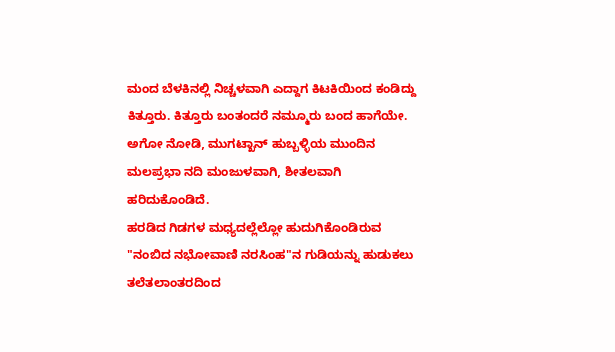ಮಂದ ಬೆಳಕಿನಲ್ಲಿ ನಿಚ್ಚಳವಾಗಿ ಎದ್ದಾಗ ಕಿಟಕಿಯಿಂದ ಕಂಡಿದ್ದು ಕಿತ್ತೂರು. ಕಿತ್ತೂರು ಬಂತಂದರೆ ನಮ್ಮೂರು ಬಂದ ಹಾಗೆಯೇ. ಅಗೋ ನೋಡಿ, ಮುಗಟ್ಖಾನ್ ಹುಬ್ಬಳ್ಳಿಯ ಮುಂದಿನ ಮಲಪ್ರಭಾ ನದಿ ಮಂಜುಳವಾಗಿ, ಶೀತಲವಾಗಿ ಹರಿದುಕೊಂಡಿದೆ.
ಹರಡಿದ ಗಿಡಗಳ ಮಧ್ಯದಲ್ಲೆಲ್ಲೋ ಹುದುಗಿಕೊಂಡಿರುವ "ನಂಬಿದ ನಭೋವಾಣಿ ನರಸಿಂಹ"ನ ಗುಡಿಯನ್ನು ಹುಡುಕಲು ತಲೆತಲಾಂತರದಿಂದ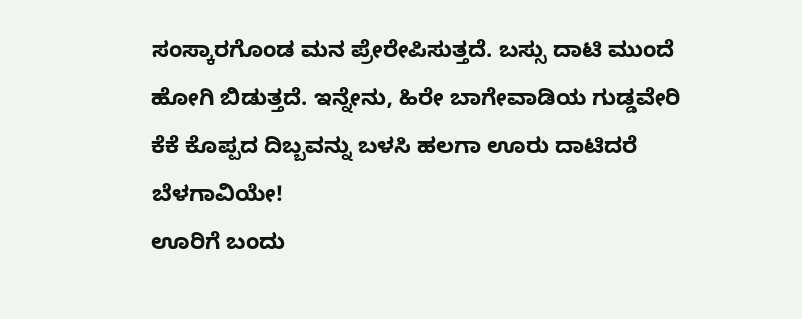ಸಂಸ್ಕಾರಗೊಂಡ ಮನ ಪ್ರೇರೇಪಿಸುತ್ತದೆ. ಬಸ್ಸು ದಾಟಿ ಮುಂದೆ ಹೋಗಿ ಬಿಡುತ್ತದೆ. ಇನ್ನೇನು, ಹಿರೇ ಬಾಗೇವಾಡಿಯ ಗುಡ್ಡವೇರಿ ಕೆಕೆ ಕೊಪ್ಪದ ದಿಬ್ಬವನ್ನು ಬಳಸಿ ಹಲಗಾ ಊರು ದಾಟಿದರೆ ಬೆಳಗಾವಿಯೇ!
ಊರಿಗೆ ಬಂದು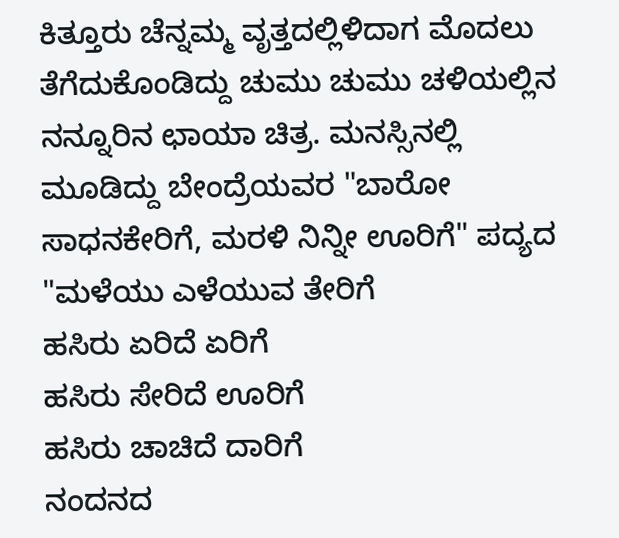ಕಿತ್ತೂರು ಚೆನ್ನಮ್ಮ ವೃತ್ತದಲ್ಲಿಳಿದಾಗ ಮೊದಲು ತೆಗೆದುಕೊಂಡಿದ್ದು ಚುಮು ಚುಮು ಚಳಿಯಲ್ಲಿನ ನನ್ನೂರಿನ ಛಾಯಾ ಚಿತ್ರ. ಮನಸ್ಸಿನಲ್ಲಿ ಮೂಡಿದ್ದು ಬೇಂದ್ರೆಯವರ "ಬಾರೋ ಸಾಧನಕೇರಿಗೆ, ಮರಳಿ ನಿನ್ನೀ ಊರಿಗೆ" ಪದ್ಯದ
"ಮಳೆಯು ಎಳೆಯುವ ತೇರಿಗೆ
ಹಸಿರು ಏರಿದೆ ಏರಿಗೆ
ಹಸಿರು ಸೇರಿದೆ ಊರಿಗೆ
ಹಸಿರು ಚಾಚಿದೆ ದಾರಿಗೆ
ನಂದನದ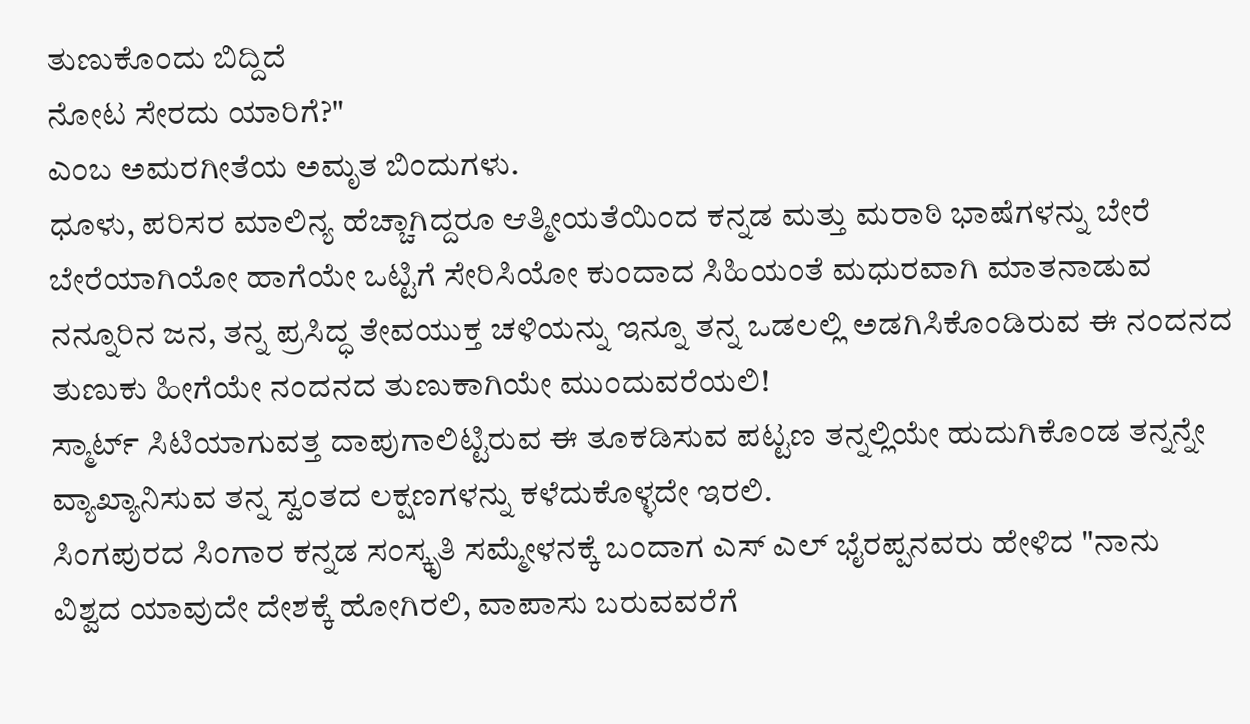ತುಣುಕೊಂದು ಬಿದ್ದಿದೆ
ನೋಟ ಸೇರದು ಯಾರಿಗೆ?"
ಎಂಬ ಅಮರಗೀತೆಯ ಅಮೃತ ಬಿಂದುಗಳು.
ಧೂಳು, ಪರಿಸರ ಮಾಲಿನ್ಯ ಹೆಚ್ಚಾಗಿದ್ದರೂ ಆತ್ಮೀಯತೆಯಿಂದ ಕನ್ನಡ ಮತ್ತು ಮರಾಠಿ ಭಾಷೆಗಳನ್ನು ಬೇರೆ ಬೇರೆಯಾಗಿಯೋ ಹಾಗೆಯೇ ಒಟ್ಟಿಗೆ ಸೇರಿಸಿಯೋ ಕುಂದಾದ ಸಿಹಿಯಂತೆ ಮಧುರವಾಗಿ ಮಾತನಾಡುವ ನನ್ನೂರಿನ ಜನ, ತನ್ನ ಪ್ರಸಿದ್ಧ ತೇವಯುಕ್ತ ಚಳಿಯನ್ನು ಇನ್ನೂ ತನ್ನ ಒಡಲಲ್ಲಿ ಅಡಗಿಸಿಕೊಂಡಿರುವ ಈ ನಂದನದ ತುಣುಕು ಹೀಗೆಯೇ ನಂದನದ ತುಣುಕಾಗಿಯೇ ಮುಂದುವರೆಯಲಿ!
ಸ್ಮಾರ್ಟ್ ಸಿಟಿಯಾಗುವತ್ತ ದಾಪುಗಾಲಿಟ್ಟಿರುವ ಈ ತೂಕಡಿಸುವ ಪಟ್ಟಣ ತನ್ನಲ್ಲಿಯೇ ಹುದುಗಿಕೊಂಡ ತನ್ನನ್ನೇ ವ್ಯಾಖ್ಯಾನಿಸುವ ತನ್ನ ಸ್ವಂತದ ಲಕ್ಷಣಗಳನ್ನು ಕಳೆದುಕೊಳ್ಳದೇ ಇರಲಿ.
ಸಿಂಗಪುರದ ಸಿಂಗಾರ ಕನ್ನಡ ಸಂಸ್ಕೃತಿ ಸಮ್ಮೇಳನಕ್ಕೆ ಬಂದಾಗ ಎಸ್ ಎಲ್ ಭೈರಪ್ಪನವರು ಹೇಳಿದ "ನಾನು ವಿಶ್ವದ ಯಾವುದೇ ದೇಶಕ್ಕೆ ಹೋಗಿರಲಿ, ವಾಪಾಸು ಬರುವವರೆಗೆ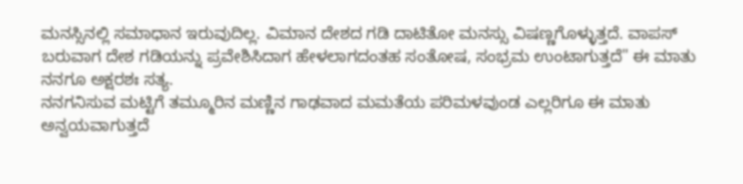ಮನಸ್ಸಿನಲ್ಲಿ ಸಮಾಧಾನ ಇರುವುದಿಲ್ಲ. ವಿಮಾನ ದೇಶದ ಗಡಿ ದಾಟಿತೋ ಮನಸ್ಸು ವಿಷಣ್ಣಗೊಳ್ಳುತ್ತದೆ. ವಾಪಸ್ ಬರುವಾಗ ದೇಶ ಗಡಿಯನ್ನು ಪ್ರವೇಶಿಸಿದಾಗ ಹೇಳಲಾಗದಂತಹ ಸಂತೋಷ, ಸಂಭ್ರಮ ಉಂಟಾಗುತ್ತದೆ" ಈ ಮಾತು ನನಗೂ ಅಕ್ಷರಶಃ ಸತ್ಯ.
ನನಗನಿಸುವ ಮಟ್ಟಿಗೆ ತಮ್ಮೂರಿನ ಮಣ್ಣಿನ ಗಾಢವಾದ ಮಮತೆಯ ಪರಿಮಳವುಂಡ ಎಲ್ಲರಿಗೂ ಈ ಮಾತು ಅನ್ವಯವಾಗುತ್ತದೆ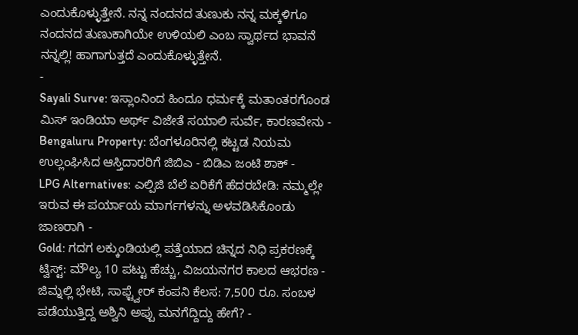ಎಂದುಕೊಳ್ಳುತ್ತೇನೆ. ನನ್ನ ನಂದನದ ತುಣುಕು ನನ್ನ ಮಕ್ಕಳಿಗೂ ನಂದನದ ತುಣುಕಾಗಿಯೇ ಉಳಿಯಲಿ ಎಂಬ ಸ್ವಾರ್ಥದ ಭಾವನೆ ನನ್ನಲ್ಲಿ! ಹಾಗಾಗುತ್ತದೆ ಎಂದುಕೊಳ್ಳುತ್ತೇನೆ.
-
Sayali Surve: ಇಸ್ಲಾಂನಿಂದ ಹಿಂದೂ ಧರ್ಮಕ್ಕೆ ಮತಾಂತರಗೊಂಡ ಮಿಸ್ ಇಂಡಿಯಾ ಅರ್ಥ್ ವಿಜೇತೆ ಸಯಾಲಿ ಸುರ್ವೆ, ಕಾರಣವೇನು -
Bengaluru Property: ಬೆಂಗಳೂರಿನಲ್ಲಿ ಕಟ್ಟಡ ನಿಯಮ ಉಲ್ಲಂಘಿಸಿದ ಆಸ್ತಿದಾರರಿಗೆ ಜಿಬಿಎ - ಬಿಡಿಎ ಜಂಟಿ ಶಾಕ್ -
LPG Alternatives: ಎಲ್ಪಿಜಿ ಬೆಲೆ ಏರಿಕೆಗೆ ಹೆದರಬೇಡಿ: ನಮ್ಮಲ್ಲೇ ಇರುವ ಈ ಪರ್ಯಾಯ ಮಾರ್ಗಗಳನ್ನು ಅಳವಡಿಸಿಕೊಂಡು ಜಾಣರಾಗಿ -
Gold: ಗದಗ ಲಕ್ಕುಂಡಿಯಲ್ಲಿ ಪತ್ತೆಯಾದ ಚಿನ್ನದ ನಿಧಿ ಪ್ರಕರಣಕ್ಕೆ ಟ್ವಿಸ್ಟ್: ಮೌಲ್ಯ 10 ಪಟ್ಟು ಹೆಚ್ಚು, ವಿಜಯನಗರ ಕಾಲದ ಆಭರಣ -
ಜಿಮ್ನಲ್ಲಿ ಭೇಟಿ, ಸಾಫ್ಟ್ವೇರ್ ಕಂಪನಿ ಕೆಲಸ: 7,500 ರೂ. ಸಂಬಳ ಪಡೆಯುತ್ತಿದ್ದ ಅಶ್ವಿನಿ ಅಪ್ಪು ಮನಗೆದ್ದಿದ್ದು ಹೇಗೆ? -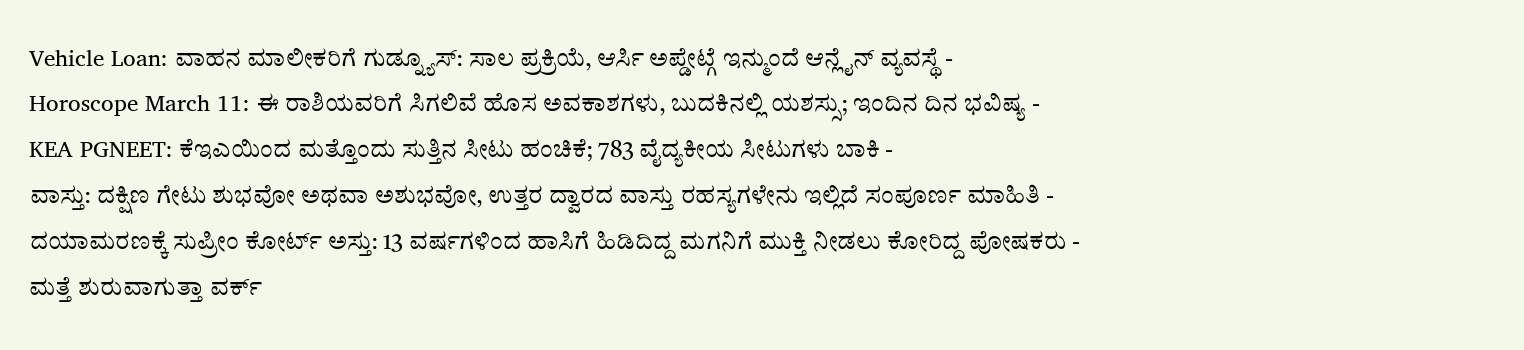Vehicle Loan: ವಾಹನ ಮಾಲೀಕರಿಗೆ ಗುಡ್ನ್ಯೂಸ್: ಸಾಲ ಪ್ರಕ್ರಿಯೆ, ಆರ್ಸಿ ಅಪ್ಡೇಟ್ಗೆ ಇನ್ಮುಂದೆ ಆನ್ಲೈನ್ ವ್ಯವಸ್ಥೆ -
Horoscope March 11: ಈ ರಾಶಿಯವರಿಗೆ ಸಿಗಲಿವೆ ಹೊಸ ಅವಕಾಶಗಳು, ಬುದಕಿನಲ್ಲಿ ಯಶಸ್ಸು; ಇಂದಿನ ದಿನ ಭವಿಷ್ಯ -
KEA PGNEET: ಕೆಇಎಯಿಂದ ಮತ್ತೊಂದು ಸುತ್ತಿನ ಸೀಟು ಹಂಚಿಕೆ; 783 ವೈದ್ಯಕೀಯ ಸೀಟುಗಳು ಬಾಕಿ -
ವಾಸ್ತು: ದಕ್ಷಿಣ ಗೇಟು ಶುಭವೋ ಅಥವಾ ಅಶುಭವೋ, ಉತ್ತರ ದ್ವಾರದ ವಾಸ್ತು ರಹಸ್ಯಗಳೇನು ಇಲ್ಲಿದೆ ಸಂಪೂರ್ಣ ಮಾಹಿತಿ -
ದಯಾಮರಣಕ್ಕೆ ಸುಪ್ರೀಂ ಕೋರ್ಟ್ ಅಸ್ತು: 13 ವರ್ಷಗಳಿಂದ ಹಾಸಿಗೆ ಹಿಡಿದಿದ್ದ ಮಗನಿಗೆ ಮುಕ್ತಿ ನೀಡಲು ಕೋರಿದ್ದ ಪೋಷಕರು -
ಮತ್ತೆ ಶುರುವಾಗುತ್ತಾ ವರ್ಕ್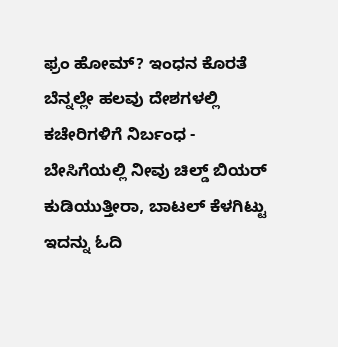ಫ್ರಂ ಹೋಮ್? ಇಂಧನ ಕೊರತೆ ಬೆನ್ನಲ್ಲೇ ಹಲವು ದೇಶಗಳಲ್ಲಿ ಕಚೇರಿಗಳಿಗೆ ನಿರ್ಬಂಧ -
ಬೇಸಿಗೆಯಲ್ಲಿ ನೀವು ಚಿಲ್ಡ್ ಬಿಯರ್ ಕುಡಿಯುತ್ತೀರಾ, ಬಾಟಲ್ ಕೆಳಗಿಟ್ಟು ಇದನ್ನು ಓದಿ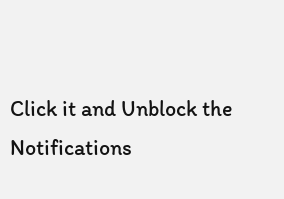Click it and Unblock the Notifications